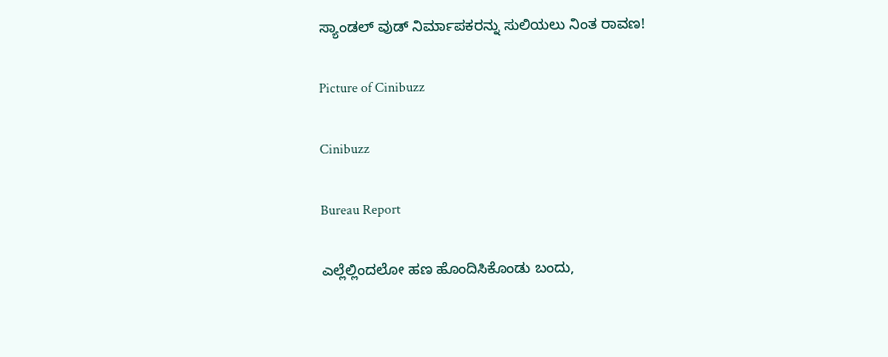ಸ್ಯಾಂಡಲ್ ವುಡ್ ನಿರ್ಮಾಪಕರನ್ನು ಸುಲಿಯಲು ನಿಂತ ರಾವಣ!

Picture of Cinibuzz

Cinibuzz

Bureau Report

ಎಲ್ಲೆಲ್ಲಿಂದಲೋ ಹಣ ಹೊಂದಿಸಿಕೊಂಡು ಬಂದು,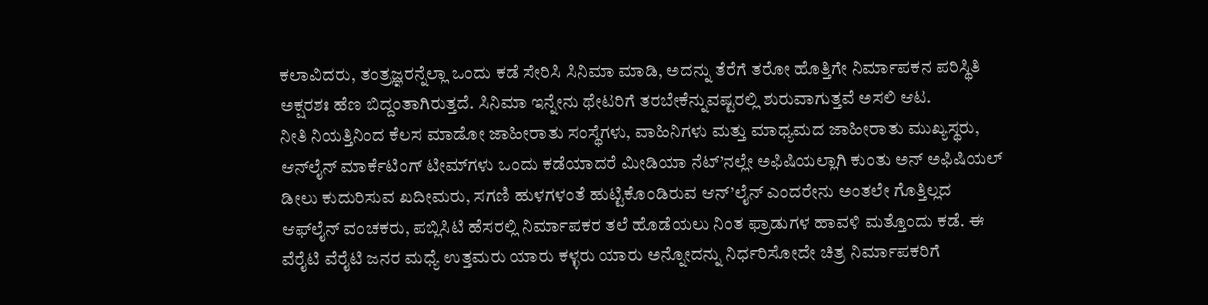ಕಲಾವಿದರು, ತಂತ್ರಜ್ಞರನ್ನೆಲ್ಲಾ ಒಂದು ಕಡೆ ಸೇರಿಸಿ ಸಿನಿಮಾ ಮಾಡಿ, ಅದನ್ನು ತೆರೆಗೆ ತರೋ ಹೊತ್ತಿಗೇ ನಿರ್ಮಾಪಕನ ಪರಿಸ್ಥಿತಿ ಅಕ್ಷರಶಃ ಹೆಣ ಬಿದ್ದಂತಾಗಿರುತ್ತದೆ. ಸಿನಿಮಾ ಇನ್ನೇನು ಥೇಟರಿಗೆ ತರಬೇಕೆನ್ನುವಷ್ಟರಲ್ಲಿ ಶುರುವಾಗುತ್ತವೆ ಅಸಲಿ ಆಟ.
ನೀತಿ ನಿಯತ್ತಿನಿಂದ ಕೆಲಸ ಮಾಡೋ ಜಾಹೀರಾತು ಸಂಸ್ಥೆಗಳು, ವಾಹಿನಿಗಳು ಮತ್ತು ಮಾಧ್ಯಮದ ಜಾಹೀರಾತು ಮುಖ್ಯಸ್ಥರು, ಆನ್‍ಲೈನ್ ಮಾರ್ಕೆಟಿಂಗ್ ಟೀಮ್‍ಗಳು ಒಂದು ಕಡೆಯಾದರೆ ಮೀಡಿಯಾ ನೆಟ್’ನಲ್ಲೇ ಅಫಿಷಿಯಲ್ಲಾಗಿ ಕುಂತು ಅನ್ ಅಫಿಷಿಯಲ್ ಡೀಲು ಕುದುರಿಸುವ ಖದೀಮರು, ಸಗಣಿ ಹುಳಗಳಂತೆ ಹುಟ್ಟಿಕೊಂಡಿರುವ ಆನ್’ಲೈನ್ ಎಂದರೇನು ಅಂತಲೇ ಗೊತ್ತಿಲ್ಲದ ಆಫ್‍ಲೈನ್ ವಂಚಕರು, ಪಬ್ಲಿಸಿಟಿ ಹೆಸರಲ್ಲಿ ನಿರ್ಮಾಪಕರ ತಲೆ ಹೊಡೆಯಲು ನಿಂತ ಫ್ರಾಡುಗಳ ಹಾವಳಿ ಮತ್ತೊಂದು ಕಡೆ. ಈ ವೆರೈಟಿ ವೆರೈಟಿ ಜನರ ಮಧ್ಯೆ ಉತ್ತಮರು ಯಾರು ಕಳ್ಳರು ಯಾರು ಅನ್ನೋದನ್ನು ನಿರ್ಧರಿಸೋದೇ ಚಿತ್ರ ನಿರ್ಮಾಪಕರಿಗೆ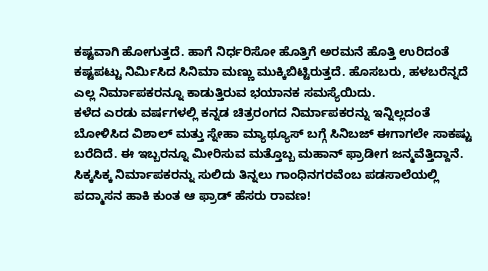ಕಷ್ಟವಾಗಿ ಹೋಗುತ್ತದೆ. ಹಾಗೆ ನಿರ್ಧರಿಸೋ ಹೊತ್ತಿಗೆ ಅರಮನೆ ಹೊತ್ತಿ ಉರಿದಂತೆ ಕಷ್ಟಪಟ್ಟು ನಿರ್ಮಿಸಿದ ಸಿನಿಮಾ ಮಣ್ಣು ಮುಕ್ಕಿಬಿಟ್ಟಿರುತ್ತದೆ. ಹೊಸಬರು, ಹಳಬರೆನ್ನದೆ ಎಲ್ಲ ನಿರ್ಮಾಪಕರನ್ನೂ ಕಾಡುತ್ತಿರುವ ಭಯಾನಕ ಸಮಸ್ಯೆಯಿದು.
ಕಳೆದ ಎರಡು ವರ್ಷಗಳಲ್ಲಿ ಕನ್ನಡ ಚಿತ್ರರಂಗದ ನಿರ್ಮಾಪಕರನ್ನು ಇನ್ನಿಲ್ಲದಂತೆ ಬೋಳಿಸಿದ ವಿಶಾಲ್ ಮತ್ತು ಸ್ನೇಹಾ ಮ್ಯಾಥ್ಯೂಸ್ ಬಗ್ಗೆ ಸಿನಿಬಜ್ ಈಗಾಗಲೇ ಸಾಕಷ್ಟು ಬರೆದಿದೆ. ಈ ಇಬ್ಬರನ್ನೂ ಮೀರಿಸುವ ಮತ್ತೊಬ್ಬ ಮಹಾನ್ ಫ್ರಾಡೀಗ ಜನ್ಮವೆತ್ತಿದ್ದಾನೆ. ಸಿಕ್ಕಸಿಕ್ಕ ನಿರ್ಮಾಪಕರನ್ನು ಸುಲಿದು ತಿನ್ನಲು ಗಾಂಧಿನಗರವೆಂಬ ಪಡಸಾಲೆಯಲ್ಲಿ ಪದ್ಮಾಸನ ಹಾಕಿ ಕುಂತ ಆ ಫ್ರಾಡ್ ಹೆಸರು ರಾವಣ!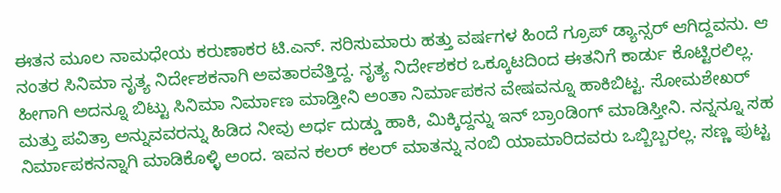ಈತನ ಮೂಲ ನಾಮಧೇಯ ಕರುಣಾಕರ ಟಿ.ಎನ್. ಸರಿಸುಮಾರು ಹತ್ತು ವರ್ಷಗಳ ಹಿಂದೆ ಗ್ರೂಪ್ ಡ್ಯಾನ್ಸರ್ ಆಗಿದ್ದವನು. ಆ ನಂತರ ಸಿನಿಮಾ ನೃತ್ಯ ನಿರ್ದೇಶಕನಾಗಿ ಅವತಾರವೆತ್ತಿದ್ದ. ನೃತ್ಯ ನಿರ್ದೇಶಕರ ಒಕ್ಕೂಟದಿಂದ ಈತನಿಗೆ ಕಾರ್ಡು ಕೊಟ್ಟಿರಲಿಲ್ಲ. ಹೀಗಾಗಿ ಅದನ್ನೂ ಬಿಟ್ಟು ಸಿನಿಮಾ ನಿರ್ಮಾಣ ಮಾಡ್ತೀನಿ ಅಂತಾ ನಿರ್ಮಾಪಕನ ವೇಷವನ್ನೂ ಹಾಕಿಬಿಟ್ಟ. ಸೋಮಶೇಖರ್ ಮತ್ತು ಪವಿತ್ರಾ ಅನ್ನುವವರನ್ನು ಹಿಡಿದ ನೀವು ಅರ್ಧ ದುಡ್ಡು ಹಾಕಿ, ಮಿಕ್ಕಿದ್ದನ್ನು ಇನ್ ಬ್ರಾಂಡಿಂಗ್ ಮಾಡಿಸ್ತೀನಿ. ನನ್ನನ್ನೂ ಸಹ ನಿರ್ಮಾಪಕನನ್ನಾಗಿ ಮಾಡಿಕೊಳ್ಳಿ ಅಂದ. ಇವನ ಕಲರ್ ಕಲರ್ ಮಾತನ್ನು ನಂಬಿ ಯಾಮಾರಿದವರು ಒಬ್ಬಿಬ್ಬರಲ್ಲ. ಸಣ್ಣ ಪುಟ್ಟ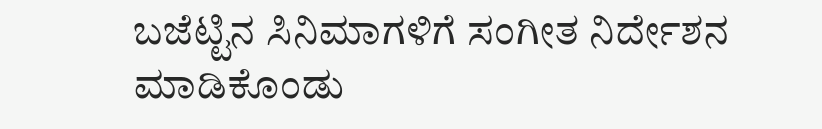ಬಜೆಟ್ಟಿನ ಸಿನಿಮಾಗಳಿಗೆ ಸಂಗೀತ ನಿರ್ದೇಶನ ಮಾಡಿಕೊಂಡು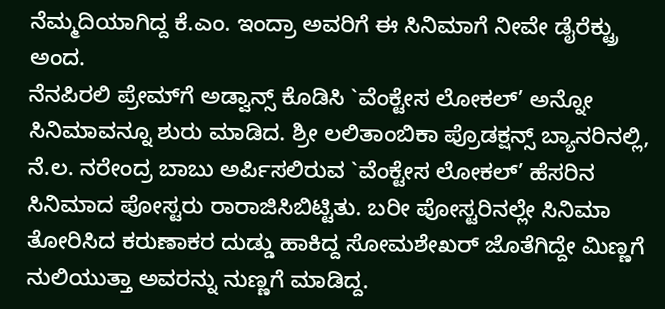ನೆಮ್ಮದಿಯಾಗಿದ್ದ ಕೆ.ಎಂ. ಇಂದ್ರಾ ಅವರಿಗೆ ಈ ಸಿನಿಮಾಗೆ ನೀವೇ ಡೈರೆಕ್ಟ್ರು ಅಂದ.
ನೆನಪಿರಲಿ ಪ್ರೇಮ್‍ಗೆ ಅಡ್ವಾನ್ಸ್ ಕೊಡಿಸಿ `ವೆಂಕ್ಟೇಸ ಲೋಕಲ್’ ಅನ್ನೋ ಸಿನಿಮಾವನ್ನೂ ಶುರು ಮಾಡಿದ. ಶ್ರೀ ಲಲಿತಾಂಬಿಕಾ ಪ್ರೊಡಕ್ಷನ್ಸ್ ಬ್ಯಾನರಿನಲ್ಲಿ, ನೆ.ಲ. ನರೇಂದ್ರ ಬಾಬು ಅರ್ಪಿಸಲಿರುವ `ವೆಂಕ್ಟೇಸ ಲೋಕಲ್’ ಹೆಸರಿನ ಸಿನಿಮಾದ ಪೋಸ್ಟರು ರಾರಾಜಿಸಿಬಿಟ್ಟಿತು. ಬರೀ ಪೋಸ್ಟರಿನಲ್ಲೇ ಸಿನಿಮಾ ತೋರಿಸಿದ ಕರುಣಾಕರ ದುಡ್ಡು ಹಾಕಿದ್ದ ಸೋಮಶೇಖರ್ ಜೊತೆಗಿದ್ದೇ ಮಿಣ್ಣಗೆ ನುಲಿಯುತ್ತಾ ಅವರನ್ನು ನುಣ್ಣಗೆ ಮಾಡಿದ್ದ.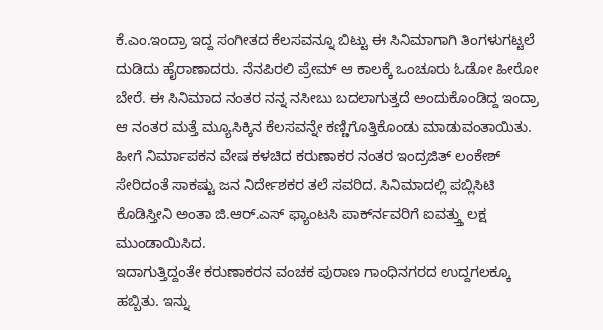ಕೆ.ಎಂ.ಇಂದ್ರಾ ಇದ್ದ ಸಂಗೀತದ ಕೆಲಸವನ್ನೂ ಬಿಟ್ಟು ಈ ಸಿನಿಮಾಗಾಗಿ ತಿಂಗಳುಗಟ್ಟಲೆ ದುಡಿದು ಹೈರಾಣಾದರು. ನೆನಪಿರಲಿ ಪ್ರೇಮ್ ಆ ಕಾಲಕ್ಕೆ ಒಂಚೂರು ಓಡೋ ಹೀರೋ ಬೇರೆ. ಈ ಸಿನಿಮಾದ ನಂತರ ನನ್ನ ನಸೀಬು ಬದಲಾಗುತ್ತದೆ ಅಂದುಕೊಂಡಿದ್ದ ಇಂದ್ರಾ ಆ ನಂತರ ಮತ್ತೆ ಮ್ಯೂಸಿಕ್ಕಿನ ಕೆಲಸವನ್ನೇ ಕಣ್ಣಿಗೊತ್ತಿಕೊಂಡು ಮಾಡುವಂತಾಯಿತು. ಹೀಗೆ ನಿರ್ಮಾಪಕನ ವೇಷ ಕಳಚಿದ ಕರುಣಾಕರ ನಂತರ ಇಂದ್ರಜಿತ್ ಲಂಕೇಶ್ ಸೇರಿದಂತೆ ಸಾಕಷ್ಟು ಜನ ನಿರ್ದೇಶಕರ ತಲೆ ಸವರಿದ. ಸಿನಿಮಾದಲ್ಲಿ ಪಬ್ಲಿಸಿಟಿ ಕೊಡಿಸ್ತೀನಿ ಅಂತಾ ಜಿ.ಆರ್.ಎಸ್ ಫ್ಯಾಂಟಸಿ ಪಾರ್ಕ್‍ನವರಿಗೆ ಐವತ್ತ್ತು ಲಕ್ಷ ಮುಂಡಾಯಿಸಿದ.
ಇದಾಗುತ್ತಿದ್ದಂತೇ ಕರುಣಾಕರನ ವಂಚಕ ಪುರಾಣ ಗಾಂಧಿನಗರದ ಉದ್ದಗಲಕ್ಕೂ ಹಬ್ಬಿತು. ಇನ್ನು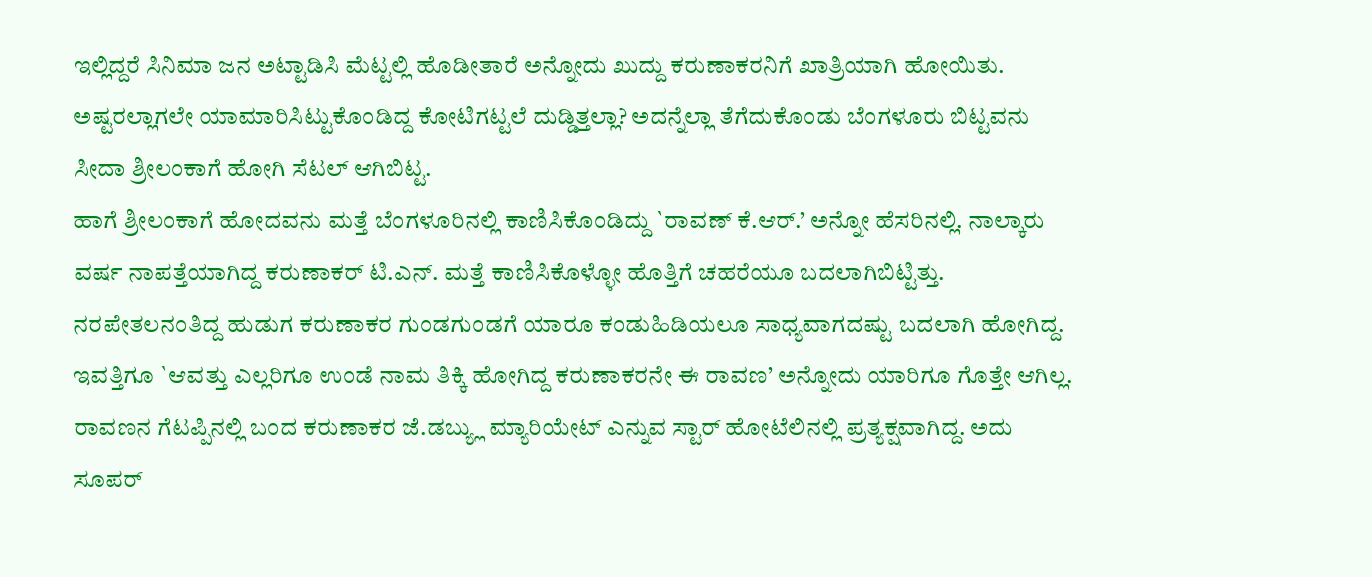ಇಲ್ಲಿದ್ದರೆ ಸಿನಿಮಾ ಜನ ಅಟ್ಟಾಡಿಸಿ ಮೆಟ್ಟಲ್ಲಿ ಹೊಡೀತಾರೆ ಅನ್ನೋದು ಖುದ್ದು ಕರುಣಾಕರನಿಗೆ ಖಾತ್ರಿಯಾಗಿ ಹೋಯಿತು. ಅಷ್ಟರಲ್ಲಾಗಲೇ ಯಾಮಾರಿಸಿಟ್ಟುಕೊಂಡಿದ್ದ ಕೋಟಿಗಟ್ಟಲೆ ದುಡ್ಡಿತ್ತಲ್ಲಾ? ಅದನ್ನೆಲ್ಲಾ ತೆಗೆದುಕೊಂಡು ಬೆಂಗಳೂರು ಬಿಟ್ಟವನು ಸೀದಾ ಶ್ರೀಲಂಕಾಗೆ ಹೋಗಿ ಸೆಟಲ್ ಆಗಿಬಿಟ್ಟ.
ಹಾಗೆ ಶ್ರೀಲಂಕಾಗೆ ಹೋದವನು ಮತ್ತೆ ಬೆಂಗಳೂರಿನಲ್ಲಿ ಕಾಣಿಸಿಕೊಂಡಿದ್ದು `ರಾವಣ್ ಕೆ.ಆರ್.’ ಅನ್ನೋ ಹೆಸರಿನಲ್ಲಿ. ನಾಲ್ಕಾರು ವರ್ಷ ನಾಪತ್ತೆಯಾಗಿದ್ದ ಕರುಣಾಕರ್ ಟಿ.ಎನ್. ಮತ್ತೆ ಕಾಣಿಸಿಕೊಳ್ಳೋ ಹೊತ್ತಿಗೆ ಚಹರೆಯೂ ಬದಲಾಗಿಬಿಟ್ಟಿತ್ತು. ನರಪೇತಲನಂತಿದ್ದ ಹುಡುಗ ಕರುಣಾಕರ ಗುಂಡಗುಂಡಗೆ ಯಾರೂ ಕಂಡುಹಿಡಿಯಲೂ ಸಾಧ್ಯವಾಗದಷ್ಟು ಬದಲಾಗಿ ಹೋಗಿದ್ದ. ಇವತ್ತಿಗೂ `ಆವತ್ತು ಎಲ್ಲರಿಗೂ ಉಂಡೆ ನಾಮ ತಿಕ್ಕಿ ಹೋಗಿದ್ದ ಕರುಣಾಕರನೇ ಈ ರಾವಣ’ ಅನ್ನೋದು ಯಾರಿಗೂ ಗೊತ್ತೇ ಆಗಿಲ್ಲ. ರಾವಣನ ಗೆಟಪ್ಪಿನಲ್ಲಿ ಬಂದ ಕರುಣಾಕರ ಜೆ.ಡಬ್ಯ್ಲು ಮ್ಯಾರಿಯೇಟ್ ಎನ್ನುವ ಸ್ಟಾರ್ ಹೋಟೆಲಿನಲ್ಲಿ ಪ್ರತ್ಯಕ್ಷವಾಗಿದ್ದ. ಅದು ಸೂಪರ್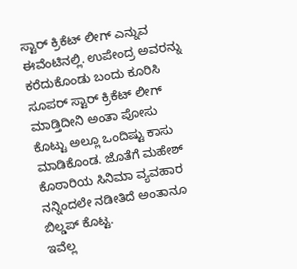ಸ್ಟಾರ್ ಕ್ರಿಕೆಟ್ ಲೀಗ್ ಎನ್ನುವ ಈವೆಂಟಿನಲ್ಲಿ. ಉಪೇಂದ್ರ ಅವರನ್ನು ಕರೆದುಕೊಂಡು ಬಂದು ಕೂರಿಸಿ ಸೂಪರ್ ಸ್ಟಾರ್ ಕ್ರಿಕೆಟ್ ಲೀಗ್ ಮಾಡ್ತಿದೀನಿ ಅಂತಾ ಪೋಸು ಕೊಟ್ಟು ಅಲ್ಲೂ ಒಂದಿಷ್ಟು ಕಾಸು ಮಾಡಿಕೊಂಡ. ಜೊತೆಗೆ ಮಹೇಶ್ ಕೊಠಾರಿಯ ಸಿನಿಮಾ ವ್ಯವಹಾರ ನನ್ನಿಂದಲೇ ನಡೀತಿದೆ ಅಂತಾನೂ ಬಿಲ್ಡಪ್ ಕೊಟ್ಟ.
ಇವೆಲ್ಲ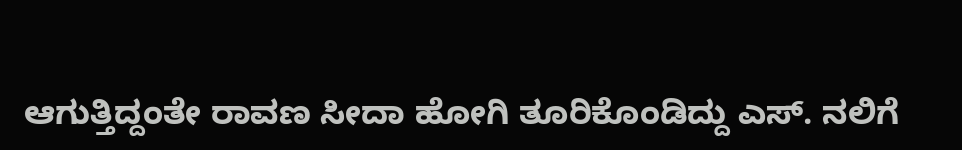ಆಗುತ್ತಿದ್ದಂತೇ ರಾವಣ ಸೀದಾ ಹೋಗಿ ತೂರಿಕೊಂಡಿದ್ದು ಎಸ್. ನಲಿಗೆ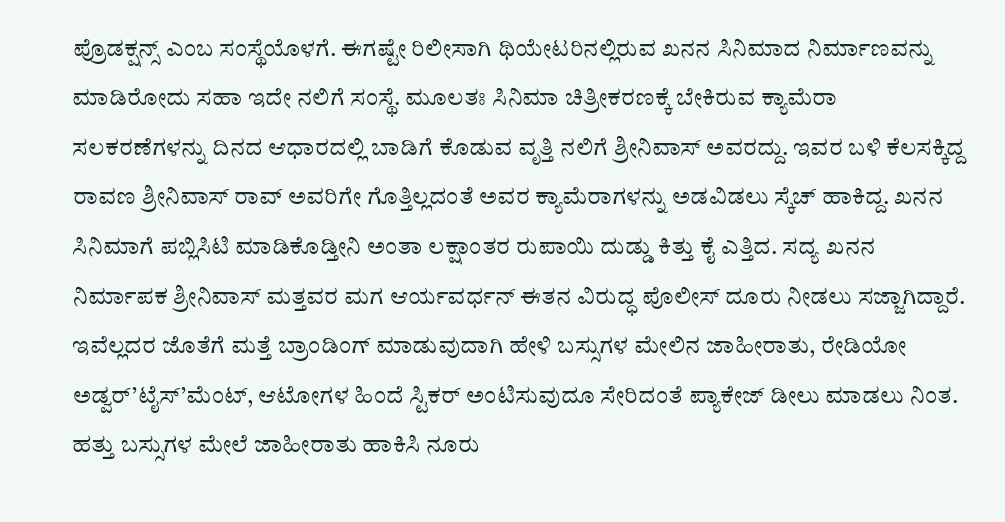ಪ್ರೊಡಕ್ಷನ್ಸ್ ಎಂಬ ಸಂಸ್ಥೆಯೊಳಗೆ. ಈಗಷ್ಟೇ ರಿಲೀಸಾಗಿ ಥಿಯೇಟರಿನಲ್ಲಿರುವ ಖನನ ಸಿನಿಮಾದ ನಿರ್ಮಾಣವನ್ನು ಮಾಡಿರೋದು ಸಹಾ ಇದೇ ನಲಿಗೆ ಸಂಸ್ಥೆ. ಮೂಲತಃ ಸಿನಿಮಾ ಚಿತ್ರೀಕರಣಕ್ಕೆ ಬೇಕಿರುವ ಕ್ಯಾಮೆರಾ ಸಲಕರಣೆಗಳನ್ನು ದಿನದ ಆಧಾರದಲ್ಲಿ ಬಾಡಿಗೆ ಕೊಡುವ ವೃತ್ತಿ ನಲಿಗೆ ಶ್ರೀನಿವಾಸ್ ಅವರದ್ದು. ಇವರ ಬಳಿ ಕೆಲಸಕ್ಕಿದ್ದ ರಾವಣ ಶ್ರೀನಿವಾಸ್ ರಾವ್ ಅವರಿಗೇ ಗೊತ್ತಿಲ್ಲದಂತೆ ಅವರ ಕ್ಯಾಮೆರಾಗಳನ್ನು ಅಡವಿಡಲು ಸ್ಕೆಚ್ ಹಾಕಿದ್ದ. ಖನನ ಸಿನಿಮಾಗೆ ಪಬ್ಲಿಸಿಟಿ ಮಾಡಿಕೊಡ್ತೀನಿ ಅಂತಾ ಲಕ್ಷಾಂತರ ರುಪಾಯಿ ದುಡ್ಡು ಕಿತ್ತು ಕೈ ಎತ್ತಿದ. ಸದ್ಯ ಖನನ ನಿರ್ಮಾಪಕ ಶ್ರೀನಿವಾಸ್ ಮತ್ತವರ ಮಗ ಆರ್ಯವರ್ಧನ್ ಈತನ ವಿರುದ್ಧ ಪೊಲೀಸ್ ದೂರು ನೀಡಲು ಸಜ್ಜಾಗಿದ್ದಾರೆ.
ಇವೆಲ್ಲದರ ಜೊತೆಗೆ ಮತ್ತೆ ಬ್ರಾಂಡಿಂಗ್ ಮಾಡುವುದಾಗಿ ಹೇಳಿ ಬಸ್ಸುಗಳ ಮೇಲಿನ ಜಾಹೀರಾತು, ರೇಡಿಯೋ ಅಡ್ವರ್’ಟೈಸ್’ಮೆಂಟ್, ಆಟೋಗಳ ಹಿಂದೆ ಸ್ಟಿಕರ್ ಅಂಟಿಸುವುದೂ ಸೇರಿದಂತೆ ಪ್ಯಾಕೇಜ್ ಡೀಲು ಮಾಡಲು ನಿಂತ. ಹತ್ತು ಬಸ್ಸುಗಳ ಮೇಲೆ ಜಾಹೀರಾತು ಹಾಕಿಸಿ ನೂರು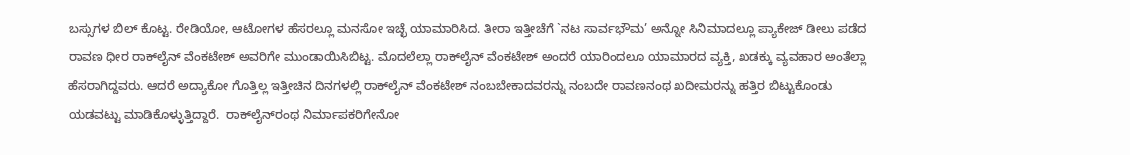ಬಸ್ಸುಗಳ ಬಿಲ್ ಕೊಟ್ಟ. ರೇಡಿಯೋ, ಆಟೋಗಳ ಹೆಸರಲ್ಲೂ ಮನಸೋ ಇಚ್ಛೆ ಯಾಮಾರಿಸಿದ. ತೀರಾ ಇತ್ತೀಚೆಗೆ `ನಟ ಸಾರ್ವಭೌಮ’ ಅನ್ನೋ ಸಿನಿಮಾದಲ್ಲೂ ಪ್ಯಾಕೇಜ್ ಡೀಲು ಪಡೆದ ರಾವಣ ಧೀರ ರಾಕ್‍ಲೈನ್ ವೆಂಕಟೇಶ್ ಅವರಿಗೇ ಮುಂಡಾಯಿಸಿಬಿಟ್ಟ. ಮೊದಲೆಲ್ಲಾ ರಾಕ್‍ಲೈನ್ ವೆಂಕಟೇಶ್ ಅಂದರೆ ಯಾರಿಂದಲೂ ಯಾಮಾರದ ವ್ಯಕ್ತಿ, ಖಡಕ್ಕು ವ್ಯವಹಾರ ಅಂತೆಲ್ಲಾ ಹೆಸರಾಗಿದ್ದವರು. ಆದರೆ ಅದ್ಯಾಕೋ ಗೊತ್ತಿಲ್ಲ ಇತ್ತೀಚಿನ ದಿನಗಳಲ್ಲಿ ರಾಕ್‍ಲೈನ್ ವೆಂಕಟೇಶ್ ನಂಬಬೇಕಾದವರನ್ನು ನಂಬದೇ ರಾವಣನಂಥ ಖದೀಮರನ್ನು ಹತ್ತಿರ ಬಿಟ್ಟುಕೊಂಡು ಯಡವಟ್ಟು ಮಾಡಿಕೊಳ್ಳುತ್ತಿದ್ದಾರೆ.  ರಾಕ್‍ಲೈನ್‍ರಂಥ ನಿರ್ಮಾಪಕರಿಗೇನೋ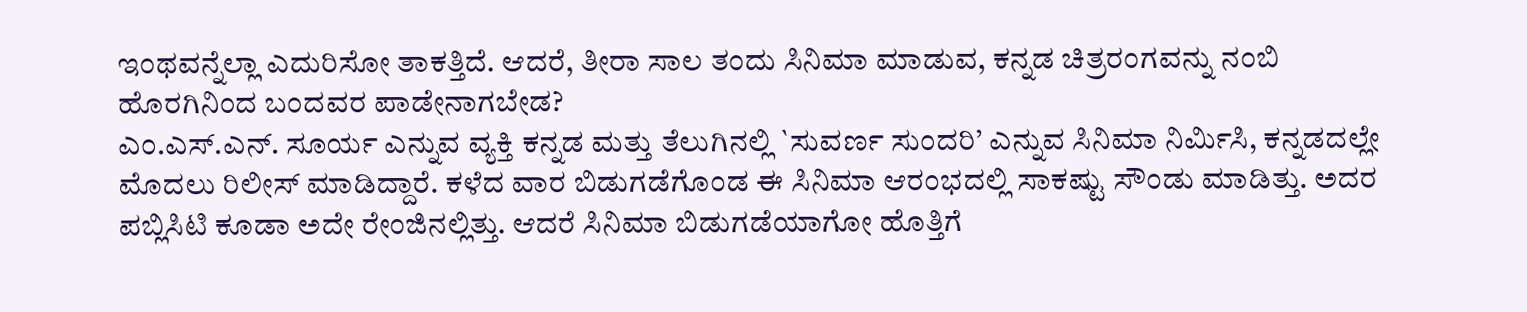ಇಂಥವನ್ನೆಲ್ಲಾ ಎದುರಿಸೋ ತಾಕತ್ತಿದೆ. ಆದರೆ, ತೀರಾ ಸಾಲ ತಂದು ಸಿನಿಮಾ ಮಾಡುವ, ಕನ್ನಡ ಚಿತ್ರರಂಗವನ್ನು ನಂಬಿ ಹೊರಗಿನಿಂದ ಬಂದವರ ಪಾಡೇನಾಗಬೇಡ?
ಎಂ.ಎಸ್.ಎನ್. ಸೂರ್ಯ ಎನ್ನುವ ವ್ಯಕ್ತಿ ಕನ್ನಡ ಮತ್ತು ತೆಲುಗಿನಲ್ಲಿ `ಸುವರ್ಣ ಸುಂದರಿ’ ಎನ್ನುವ ಸಿನಿಮಾ ನಿರ್ಮಿಸಿ, ಕನ್ನಡದಲ್ಲೇ ಮೊದಲು ರಿಲೀಸ್ ಮಾಡಿದ್ದಾರೆ. ಕಳೆದ ವಾರ ಬಿಡುಗಡೆಗೊಂಡ ಈ ಸಿನಿಮಾ ಆರಂಭದಲ್ಲಿ ಸಾಕಷ್ಟು ಸೌಂಡು ಮಾಡಿತ್ತು. ಅದರ ಪಬ್ಲಿಸಿಟಿ ಕೂಡಾ ಅದೇ ರೇಂಜಿನಲ್ಲಿತ್ತು. ಆದರೆ ಸಿನಿಮಾ ಬಿಡುಗಡೆಯಾಗೋ ಹೊತ್ತಿಗೆ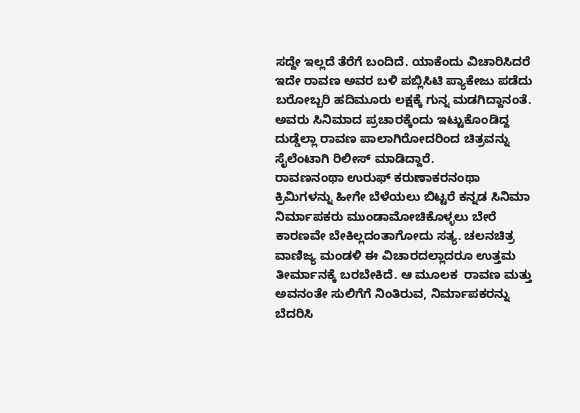ಸದ್ದೇ ಇಲ್ಲದೆ ತೆರೆಗೆ ಬಂದಿದೆ. ಯಾಕೆಂದು ವಿಚಾರಿಸಿದರೆ ಇದೇ ರಾವಣ ಅವರ ಬಳಿ ಪಬ್ಲಿಸಿಟಿ ಪ್ಯಾಕೇಜು ಪಡೆದು ಬರೋಬ್ಬರಿ ಹದಿಮೂರು ಲಕ್ಷಕ್ಕೆ ಗುನ್ನ ಮಡಗಿದ್ದಾನಂತೆ. ಅವರು ಸಿನಿಮಾದ ಪ್ರಚಾರಕ್ಕೆಂದು ಇಟ್ಟುಕೊಂಡಿದ್ದ ದುಡ್ಡೆಲ್ಲಾ ರಾವಣ ಪಾಲಾಗಿರೋದರಿಂದ ಚಿತ್ರವನ್ನು ಸೈಲೆಂಟಾಗಿ ರಿಲೀಸ್ ಮಾಡಿದ್ದಾರೆ.
ರಾವಣನಂಥಾ ಉರುಫ್ ಕರುಣಾಕರನಂಥಾ ಕ್ರಿಮಿಗಳನ್ನು ಹೀಗೇ ಬೆಳೆಯಲು ಬಿಟ್ಟರೆ ಕನ್ನಡ ಸಿನಿಮಾ ನಿರ್ಮಾಪಕರು ಮುಂಡಾಮೋಚಿಕೊಳ್ಳಲು ಬೇರೆ ಕಾರಣವೇ ಬೇಕಿಲ್ಲದಂತಾಗೋದು ಸತ್ಯ. ಚಲನಚಿತ್ರ ವಾಣಿಜ್ಯ ಮಂಡಳಿ ಈ ವಿಚಾರದಲ್ಲಾದರೂ ಉತ್ತಮ ತೀರ್ಮಾನಕ್ಕೆ ಬರಬೇಕಿದೆ. ಆ ಮೂಲಕ  ರಾವಣ ಮತ್ತು ಅವನಂತೇ ಸುಲಿಗೆಗೆ ನಿಂತಿರುವ, ನಿರ್ಮಾಪಕರನ್ನು ಬೆದರಿಸಿ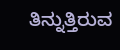ತಿನ್ನುತ್ತಿರುವ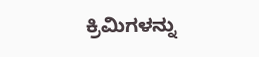ಕ್ರಿಮಿಗಳನ್ನು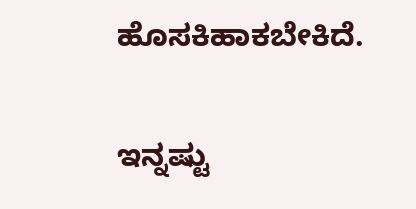ಹೊಸಕಿಹಾಕಬೇಕಿದೆ.

ಇನ್ನಷ್ಟು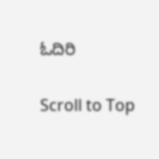ಓದಿರಿ

Scroll to Top